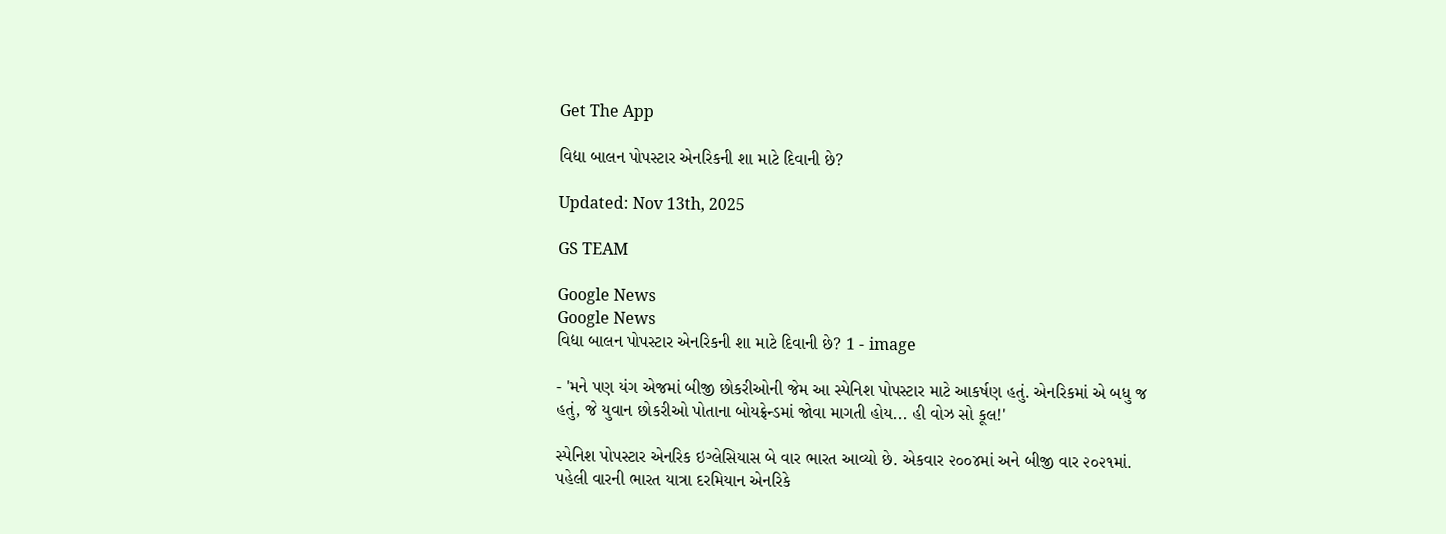Get The App

વિદ્યા બાલન પોપસ્ટાર એનરિકની શા માટે દિવાની છે?

Updated: Nov 13th, 2025

GS TEAM

Google News
Google News
વિદ્યા બાલન પોપસ્ટાર એનરિકની શા માટે દિવાની છે? 1 - image

- 'મને પણ યંગ એજમાં બીજી છોકરીઓની જેમ આ સ્પેનિશ પોપસ્ટાર માટે આકર્ષણ હતું. એનરિકમાં એ બધુ જ હતું, જે યુવાન છોકરીઓ પોતાના બોયફ્રેન્ડમાં જોવા માગતી હોય... હી વોઝ સો કૂલ!'

સ્પેનિશ પોપસ્ટાર એનરિક ઇગ્લેસિયાસ બે વાર ભારત આવ્યો છે. એકવાર ૨૦૦૪માં અને બીજી વાર ૨૦૨૧માં. પહેલી વારની ભારત યાત્રા દરમિયાન એનરિકે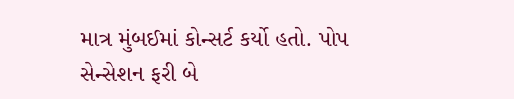માત્ર મુંબઈમાં કોન્સર્ટ કર્યો હતો. પોપ સેન્સેશન ફરી બે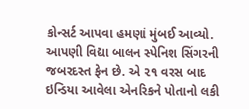કોન્સર્ટ આપવા હમણાં મુંબઈ આવ્યો. આપણી વિદ્યા બાલન સ્પેનિશ સિંગરની જબરદસ્ત ફેન છે. એ ૨૧ વરસ બાદ ઇન્ડિયા આવેલા એનરિકને પોતાનો લકી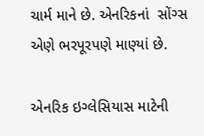ચાર્મ માને છે. એનરિકનાં  સોંગ્સ એણે ભરપૂરપણે માણ્યાં છે.

એનરિક ઇગ્લેસિયાસ માટેની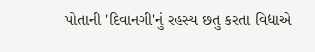પોતાની 'દિવાનગી'નું રહસ્ય છતુ કરતા વિદ્યાએ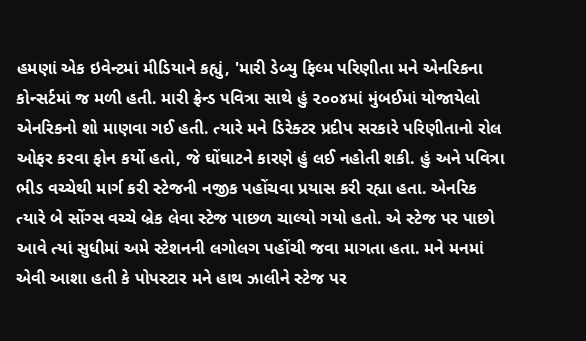હમણાં એક ઇવેન્ટમાં મીડિયાને કહ્યું, 'મારી ડેબ્યુ ફિલ્મ પરિણીતા મને એનરિકના કોન્સર્ટમાં જ મળી હતી. મારી ફ્રેન્ડ પવિત્રા સાથે હું ૨૦૦૪માં મુંબઈમાં યોજાયેલો એનરિકનો શો માણવા ગઈ હતી. ત્યારે મને ડિરેક્ટર પ્રદીપ સરકારે પરિણીતાનો રોલ ઓફર કરવા ફોન કર્યો હતો, જે ઘોંઘાટને કારણે હું લઈ નહોતી શકી. હું અને પવિત્રા ભીડ વચ્ચેથી માર્ગ કરી સ્ટેજની નજીક પહોંચવા પ્રયાસ કરી રહ્યા હતા. એનરિક ત્યારે બે સોંગ્સ વચ્ચે બ્રેક લેવા સ્ટેજ પાછળ ચાલ્યો ગયો હતો. એ સ્ટેજ પર પાછો આવે ત્યાં સુધીમાં અમે સ્ટેશનની લગોલગ પહોંચી જવા માગતા હતા. મને મનમાં એવી આશા હતી કે પોપસ્ટાર મને હાથ ઝાલીને સ્ટેજ પર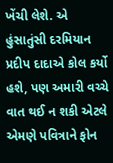ખેંચી લેશે. એ હુંસાતુંસી દરમિયાન પ્રદીપ દાદાએ કોલ કર્યો હશે, પણ અમારી વચ્ચે વાત થઈ ન શકી એટલે એમણે પવિત્રાને ફોન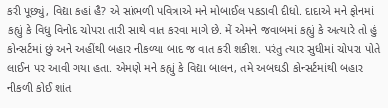કરી પૂછ્યું, વિદ્યા કહાં હૈ? એ સાંભળી પવિત્રાએ મને મોબાઈલ પકડાવી દીધો. દાદાએ મને ફોનમાં કહ્યું કે વિધુ વિનોદ ચોપરા તારી સાથે વાત કરવા માગે છે. મેં એમને જવાબમાં કહ્યું કે અત્યારે તો હું કોન્સર્ટમાં છું અને અહીંથી બહાર નીકળ્યા બાદ જ વાત કરી શકીશ. પરંતુ ત્યાર સુધીમાં ચોપરા પોતે લાઈન પર આવી ગયા હતા. એમણે મને કહ્યું કે વિદ્યા બાલન, તમે અબઘડી કોન્સર્ટમાંથી બહાર નીકળી કોઈ શાંત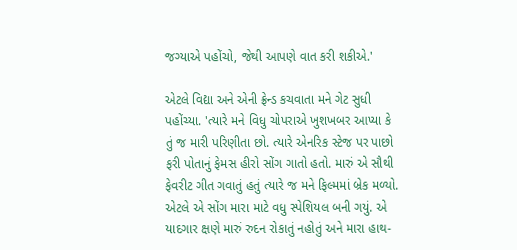જગ્યાએ પહોંચો, જેથી આપણે વાત કરી શકીએ.'

એટલે વિદ્યા અને એની ફ્રેન્ડ કચવાતા મને ગેટ સુધી પહોંચ્યા. 'ત્યારે મને વિધુ ચોપરાએ ખુશખબર આપ્યા કે તું જ મારી પરિણીતા છો. ત્યારે એનરિક સ્ટેજ પર પાછો ફરી પોતાનું ફેમસ હીરો સોંગ ગાતો હતો. મારું એ સૌથી ફેવરીટ ગીત ગવાતું હતું ત્યારે જ મને ફિલ્મમાં બ્રેક મળ્યો. એટલે એ સોંગ મારા માટે વધુ સ્પેશિયલ બની ગયું. એ યાદગાર ક્ષણે મારું રુદન રોકાતું નહોતું અને મારા હાથ-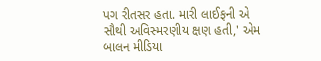પગ રીતસર હતા. મારી લાઈફની એ સૌથી અવિસ્મરણીય ક્ષણ હતી,' એમ બાલન મીડિયા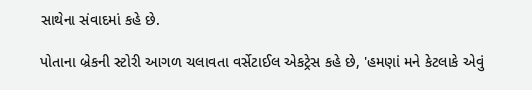સાથેના સંવાદમાં કહે છે.

પોતાના બ્રેકની સ્ટોરી આગળ ચલાવતા વર્સેટાઈલ એકટ્રેસ કહે છે, 'હમણાં મને કેટલાકે એવું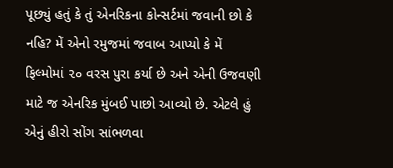પૂછ્યું હતું કે તું એનરિકના કોન્સર્ટમાં જવાની છો કે નહિ? મેં એનો રમુજમાં જવાબ આપ્યો કે મેં ફિલ્મોમાં ૨૦ વરસ પુરા કર્યા છે અને એની ઉજવણી માટે જ એનરિક મુંબઈ પાછો આવ્યો છે. એટલે હું એનું હીરો સોંગ સાંભળવા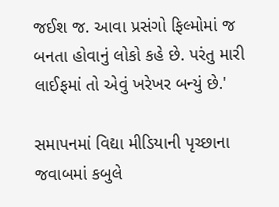જઈશ જ. આવા પ્રસંગો ફિલ્મોમાં જ બનતા હોવાનું લોકો કહે છે. પરંતુ મારી લાઈફમાં તો એવું ખરેખર બન્યું છે.'

સમાપનમાં વિદ્યા મીડિયાની પૃચ્છાના જવાબમાં કબુલે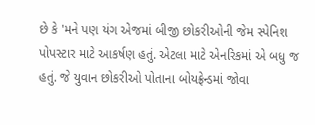છે કે 'મને પણ યંગ એજમાં બીજી છોકરીઓની જેમ સ્પેનિશ પોપસ્ટાર માટે આકર્ષણ હતું. એટલા માટે એનરિકમાં એ બધુ જ હતું. જે યુવાન છોકરીઓ પોતાના બોયફ્રેન્ડમાં જોવા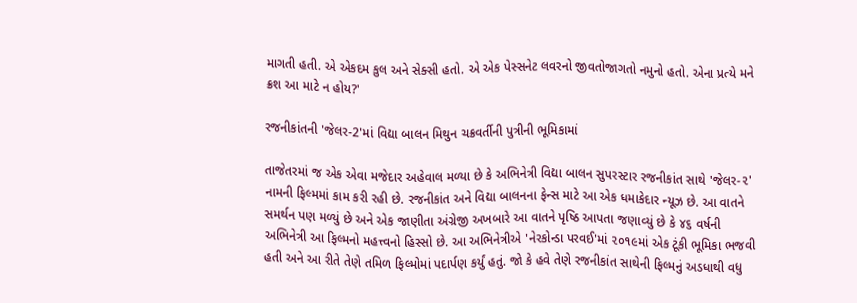માગતી હતી. એ એકદમ કુલ અને સેક્સી હતો. એ એક પેસ્સનેટ લવરનો જીવતોજાગતો નમુનો હતો. એના પ્રત્યે મને ક્રશ આ માટે ન હોય?'

રજનીકાંતની 'જેલર-2'માં વિદ્યા બાલન મિથુન ચક્રવર્તીની પુત્રીની ભૂમિકામાં

તાજેતરમાં જ એક એવા મજેદાર અહેવાલ મળ્યા છે કે અભિનેત્રી વિદ્યા બાલન સુપરસ્ટાર રજનીકાંત સાથે 'જેલર-૨' નામની ફિલ્મમાં કામ કરી રહી છે. રજનીકાંત અને વિદ્યા બાલનના ફેન્સ માટે આ એક ધમાકેદાર ન્યૂઝ છે. આ વાતને સમર્થન પણ મળ્યું છે અને એક જાણીતા અંગ્રેજી અખબારે આ વાતને પૃષ્ઠિ આપતા જણાવ્યું છે કે ૪૬ વર્ષની અભિનેત્રી આ ફિલ્મનો મહત્ત્વનો હિસ્સો છે. આ અભિનેત્રીએ 'નેરકોન્ડા પરવઈ'માં ૨૦૧૯માં એક ટૂંકી ભૂમિકા ભજવી હતી અને આ રીતે તેણે તમિળ ફિલ્મોમાં પદાર્પણ કર્યું હતું. જો કે હવે તેણે રજનીકાંત સાથેની ફિલ્મનું અડધાથી વધુ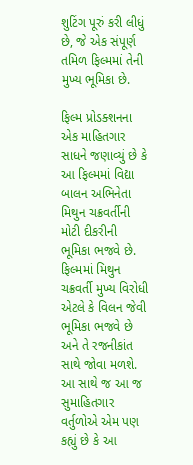શુટિંગ પૂરું કરી લીધું છે, જે એક સંપૂર્ણ તમિળ ફિલ્મમાં તેની મુખ્ય ભૂમિકા છે.

ફિલ્મ પ્રોડક્શનના એક માહિતગાર સાધને જણાવ્યું છે કે આ ફિલ્મમાં વિદ્યા બાલન અભિનેતા મિથુન ચક્રવર્તીની મોટી દીકરીની ભૂમિકા ભજવે છે. ફિલ્મમાં મિથુન ચક્રવર્તી મુખ્ય વિરોધી એટલે કે વિલન જેવી ભૂમિકા ભજવે છે અને તે રજનીકાંત સાથે જોવા મળશે. આ સાથે જ આ જ સુમાહિતગાર વર્તુળોએ એમ પણ કહ્યું છે કે આ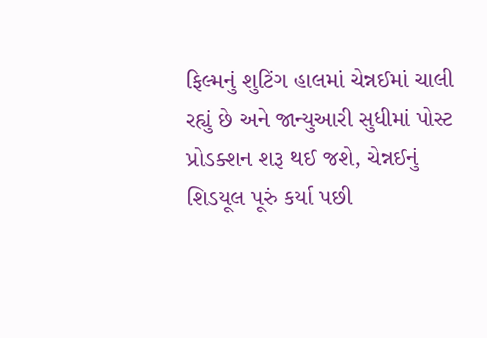ફિલ્મનું શુટિંગ હાલમાં ચેન્નઈમાં ચાલી રહ્યું છે અને જાન્યુઆરી સુધીમાં પોસ્ટ પ્રોડક્શન શરૂ થઈ જશે, ચેન્નઈનું શિડયૂલ પૂરું કર્યા પછી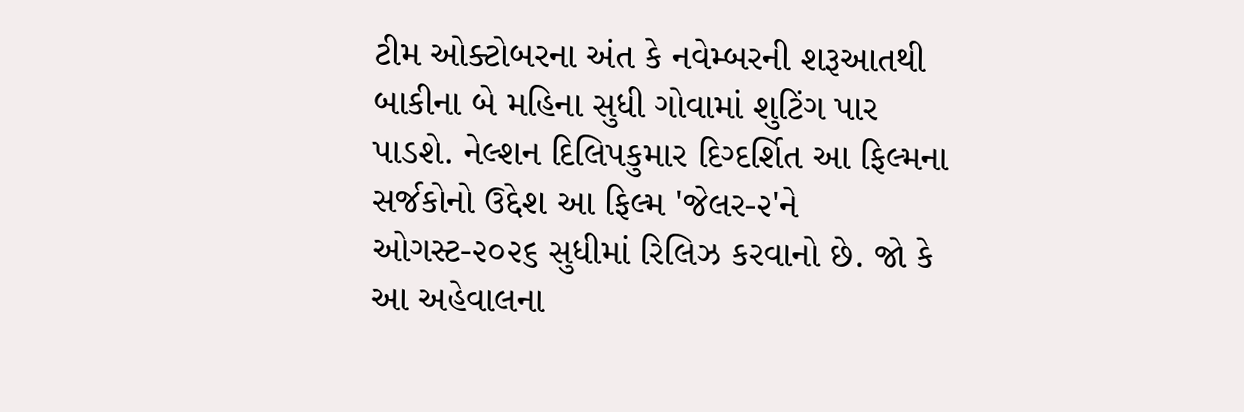ટીમ ઓક્ટોબરના અંત કે નવેમ્બરની શરૂઆતથી બાકીના બે મહિના સુધી ગોવામાં શુટિંગ પાર પાડશે. નેલ્શન દિલિપકુમાર દિગ્દર્શિત આ ફિલ્મના સર્જકોનો ઉદ્દેશ આ ફિલ્મ 'જેલર-૨'ને ઓગસ્ટ-૨૦૨૬ સુધીમાં રિલિઝ કરવાનો છે. જો કે આ અહેવાલના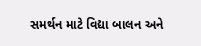સમર્થન માટે વિદ્યા બાલન અને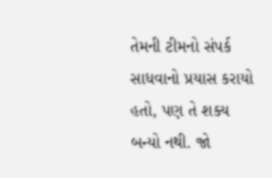તેમની ટીમનો સંપર્ક સાધવાનો પ્રયાસ કરાયો હતો, પણ તે શક્ય બન્યો નથી. જો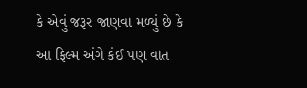કે એવું જરૂર જાણવા મળ્યું છે કે આ ફિલ્મ અંગે કંઈ પણ વાત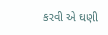કરવી એ ઘણી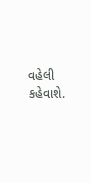વહેલી કહેવાશે.